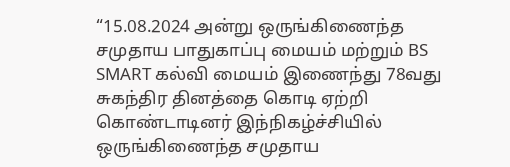“15.08.2024 அன்று ஒருங்கிணைந்த சமுதாய பாதுகாப்பு மையம் மற்றும் BS SMART கல்வி மையம் இணைந்து 78வது சுகந்திர தினத்தை கொடி ஏற்றி கொண்டாடினர் இந்நிகழ்ச்சியில் ஒருங்கிணைந்த சமுதாய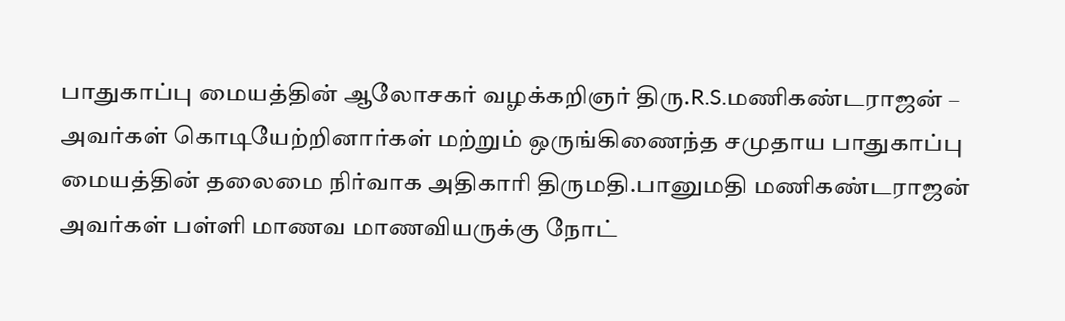பாதுகாப்பு மையத்தின் ஆலோசகர் வழக்கறிஞர் திரு.R.S.மணிகண்டராஜன் – அவர்கள் கொடியேற்றினார்கள் மற்றும் ஒருங்கிணைந்த சமுதாய பாதுகாப்பு மையத்தின் தலைமை நிர்வாக அதிகாரி திருமதி.பானுமதி மணிகண்டராஜன் அவர்கள் பள்ளி மாணவ மாணவியருக்கு நோட்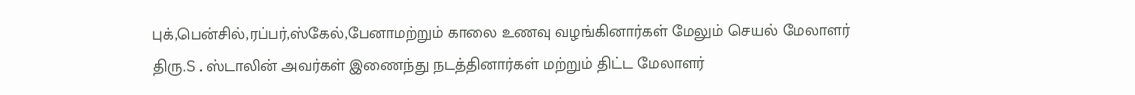புக்,பென்சில்,ரப்பர்,ஸ்கேல்,பேனாமற்றும் காலை உணவு வழங்கினார்கள் மேலும் செயல் மேலாளர் திரு.S.ஸ்டாலின் அவர்கள் இணைந்து நடத்தினார்கள் மற்றும் திட்ட மேலாளர்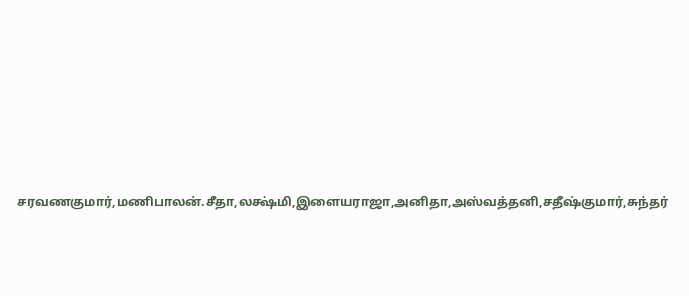சரவணகுமார்,மணிபாலன்.சீதா,லக்ஷ்மி,இளையராஜா,அனிதா,அஸ்வத்தனி,சதீஷ்குமார்,சுந்தர்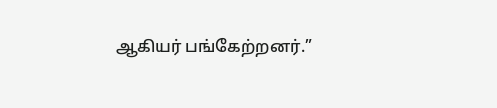ஆகியர் பங்கேற்றனர்.”